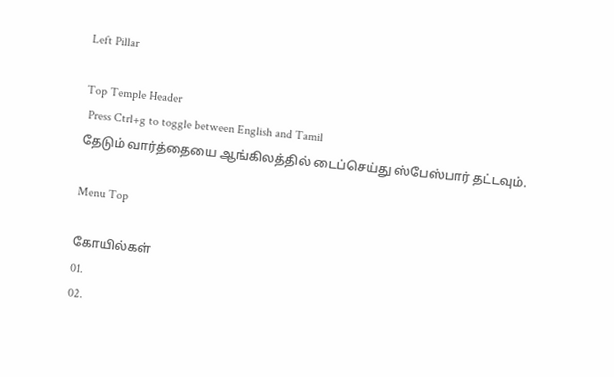Left Pillar

Top Temple Header
 Press Ctrl+g to toggle between English and Tamil
தேடும் வார்த்தையை ஆங்கிலத்தில் டைப்செய்து ஸ்பேஸ்பார் தட்டவும்.

Menu Top

கோயில்கள்
01.
02.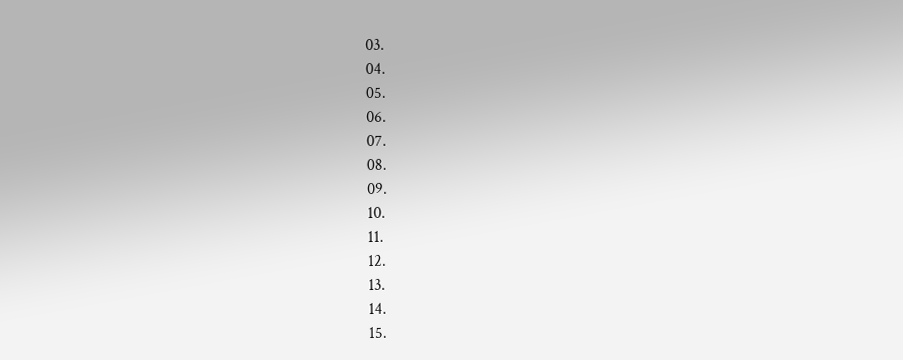03.
04.
05.
06.
07.
08.
09.
10.
11.
12.
13.
14.
15.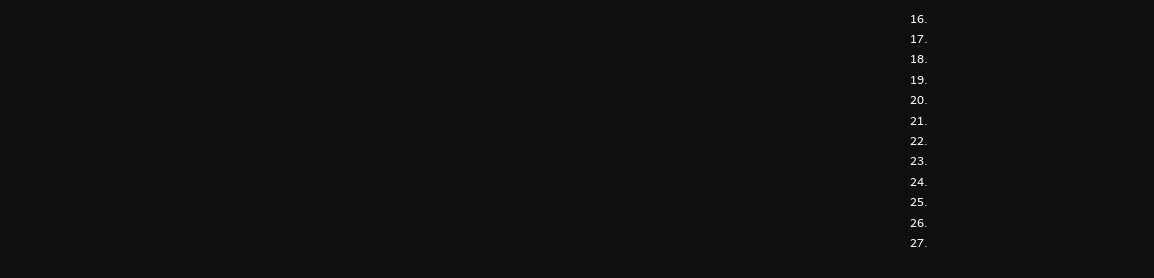16.
17.
18.
19.
20.
21.
22.
23.
24.
25.
26.
27.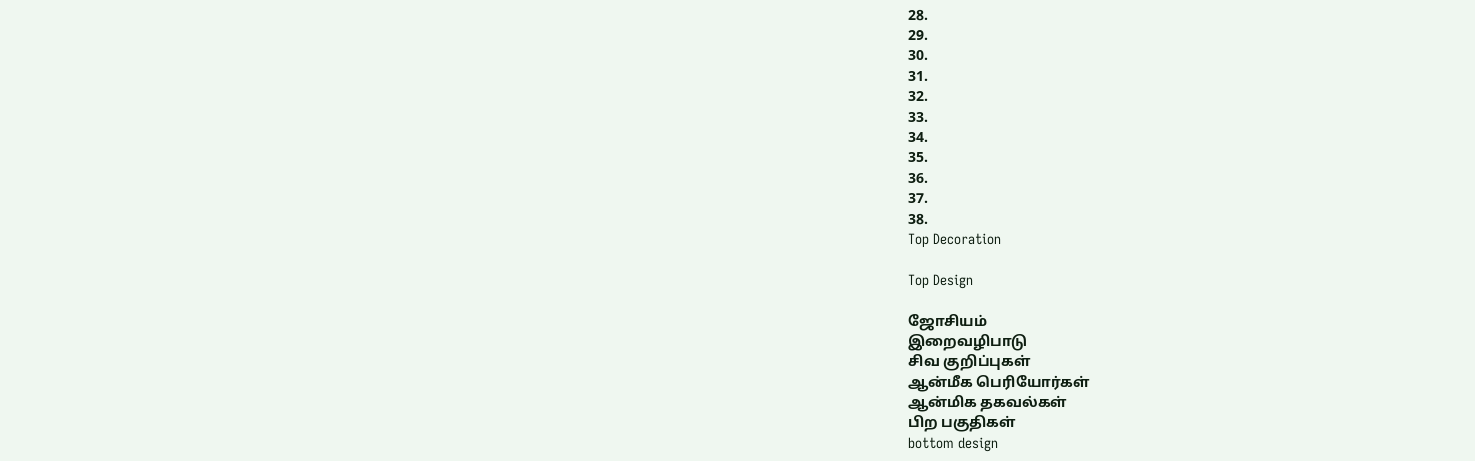28.
29.
30.
31.
32.
33.
34.
35.
36.
37.
38.
Top Decoration

Top Design

ஜோசியம்
இறைவழிபாடு
சிவ குறிப்புகள்
ஆன்மீக பெரியோர்கள்
ஆன்மிக தகவல்கள்
பிற பகுதிகள்
bottom design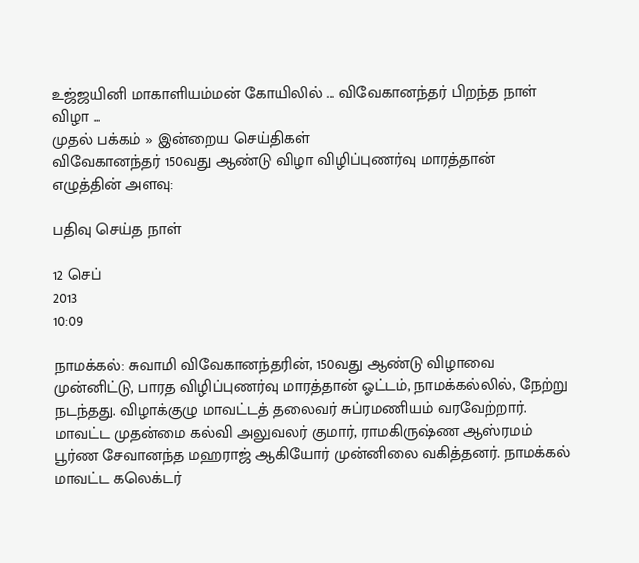உஜ்ஜயினி மாகாளியம்மன் கோயிலில் ... விவேகானந்தர் பிறந்த நாள் விழா ...
முதல் பக்கம் » இன்றைய செய்திகள்
விவேகானந்தர் 150வது ஆண்டு விழா விழிப்புணர்வு மாரத்தான்
எழுத்தின் அளவு:

பதிவு செய்த நாள்

12 செப்
2013
10:09

நாமக்கல்: சுவாமி விவேகானந்தரின், 150வது ஆண்டு விழாவை முன்னிட்டு, பாரத விழிப்புணர்வு மாரத்தான் ஓட்டம், நாமக்கல்லில், நேற்று நடந்தது. விழாக்குழு மாவட்டத் தலைவர் சுப்ரமணியம் வரவேற்றார். மாவட்ட முதன்மை கல்வி அலுவலர் குமார், ராமகிருஷ்ண ஆஸ்ரமம் பூர்ண சேவானந்த மஹராஜ் ஆகியோர் முன்னிலை வகித்தனர். நாமக்கல் மாவட்ட கலெக்டர்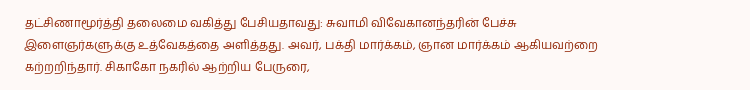தட்சிணாமூர்த்தி தலைமை வகித்து பேசியதாவது: சுவாமி விவேகானந்தரின் பேச்சு இளைஞர்களுக்கு உத்வேகத்தை அளித்தது. அவர், பக்தி மார்க்கம், ஞான மார்க்கம் ஆகியவற்றை கற்றறிந்தார். சிகாகோ நகரில் ஆற்றிய பேருரை,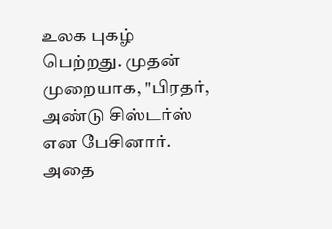உலக புகழ் பெற்றது. முதன் முறையாக, "பிரதர், அண்டு சிஸ்டர்ஸ் என பேசினார். அதை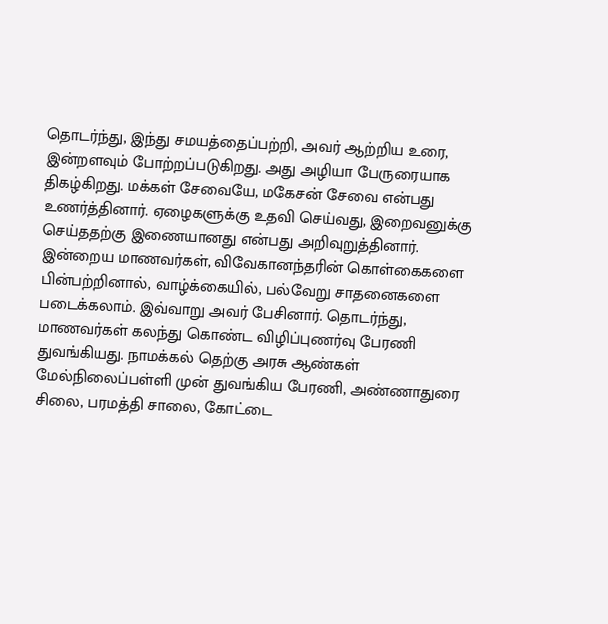தொடர்ந்து, இந்து சமயத்தைப்பற்றி, அவர் ஆற்றிய உரை, இன்றளவும் போற்றப்படுகிறது. அது அழியா பேருரையாக திகழ்கிறது. மக்கள் சேவையே, மகேசன் சேவை என்பது உணர்த்தினார். ஏழைகளுக்கு உதவி செய்வது, இறைவனுக்கு செய்ததற்கு இணையானது என்பது அறிவுறுத்தினார். இன்றைய மாணவர்கள், விவேகானந்தரின் கொள்கைகளை பின்பற்றினால், வாழ்க்கையில், பல்வேறு சாதனைகளை படைக்கலாம். இவ்வாறு அவர் பேசினார். தொடர்ந்து, மாணவர்கள் கலந்து கொண்ட விழிப்புணர்வு பேரணி துவங்கியது. நாமக்கல் தெற்கு அரசு ஆண்கள் மேல்நிலைப்பள்ளி முன் துவங்கிய பேரணி, அண்ணாதுரை சிலை, பரமத்தி சாலை, கோட்டை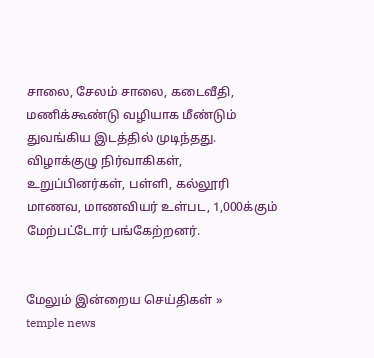சாலை, சேலம் சாலை, கடைவீதி, மணிக்கூண்டு வழியாக மீண்டும் துவங்கிய இடத்தில் முடிந்தது. விழாக்குழு நிர்வாகிகள், உறுப்பினர்கள், பள்ளி, கல்லூரி மாணவ, மாணவியர் உள்பட, 1,000க்கும் மேற்பட்டோர் பங்கேற்றனர்.


மேலும் இன்றைய செய்திகள் »
temple news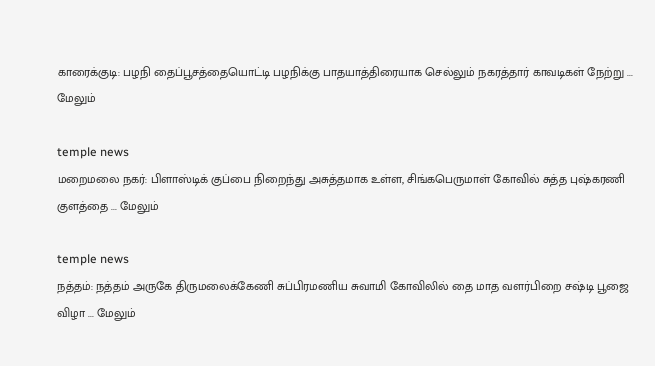காரைக்குடி: பழநி தைப்பூசத்தையொட்டி பழநிக்கு பாதயாத்திரையாக செல்லும் நகரத்தார் காவடிகள் நேற்று ... மேலும்

temple news
மறைமலை நகர்: பிளாஸ்டிக் குப்பை நிறைந்து அசுத்தமாக உள்ள, சிங்கபெருமாள் கோவில் சுத்த புஷ்கரணி குளத்தை ... மேலும்

temple news
நத்தம்: நத்தம் அருகே திருமலைக்கேணி சுப்பிரமணிய சுவாமி கோவிலில் தை மாத வளர்பிறை சஷ்டி பூஜை விழா ... மேலும்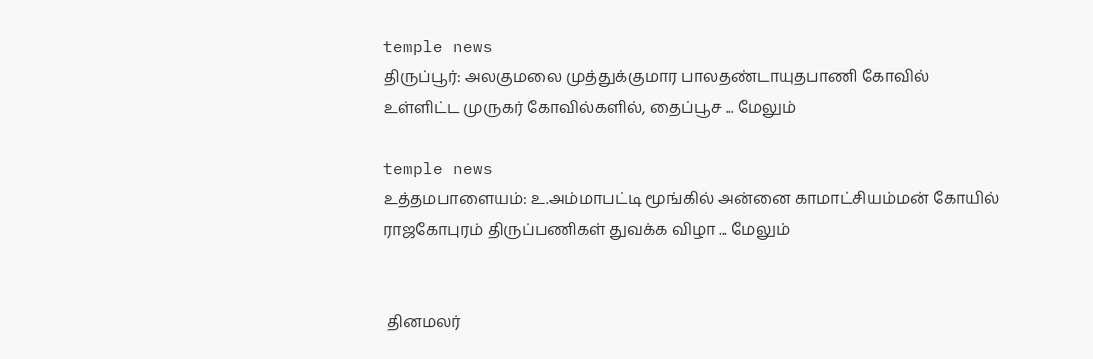temple news
திருப்பூர்: அலகுமலை முத்துக்குமார பாலதண்டாயுதபாணி கோவில் உள்ளிட்ட முருகர் கோவில்களில், தைப்பூச ... மேலும்

temple news
உத்தமபாளையம்: உ.அம்மாபட்டி மூங்கில் அன்னை காமாட்சியம்மன் கோயில் ராஜகோபுரம் திருப்பணிகள் துவக்க விழா ... மேலும்


 தினமலர்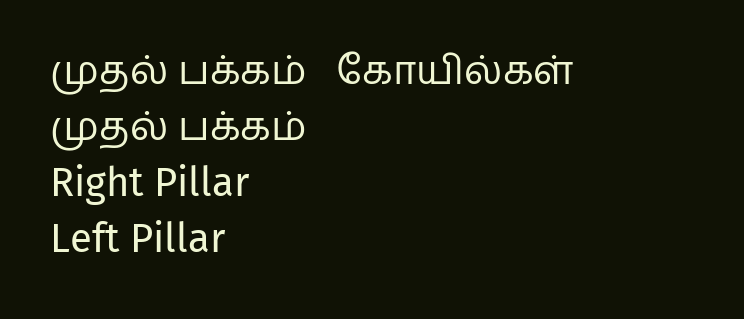முதல் பக்கம்   கோயில்கள் முதல் பக்கம்
Right Pillar
Left Pillar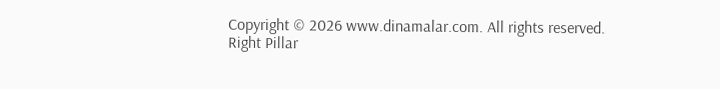Copyright © 2026 www.dinamalar.com. All rights reserved.
Right Pillar